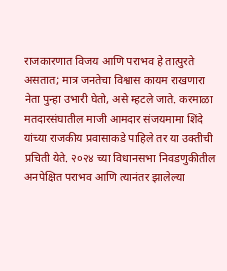राजकारणात विजय आणि पराभव हे तात्पुरते असतात; मात्र जनतेचा विश्वास कायम राखणारा नेता पुन्हा उभारी घेतो, असे म्हटले जाते. करमाळा मतदारसंघातील माजी आमदार संजयमामा शिंदे यांच्या राजकीय प्रवासाकडे पाहिले तर या उक्तीची प्रचिती येते. २०२४ च्या विधानसभा निवडणुकीतील अनपेक्षित पराभव आणि त्यानंतर झालेल्या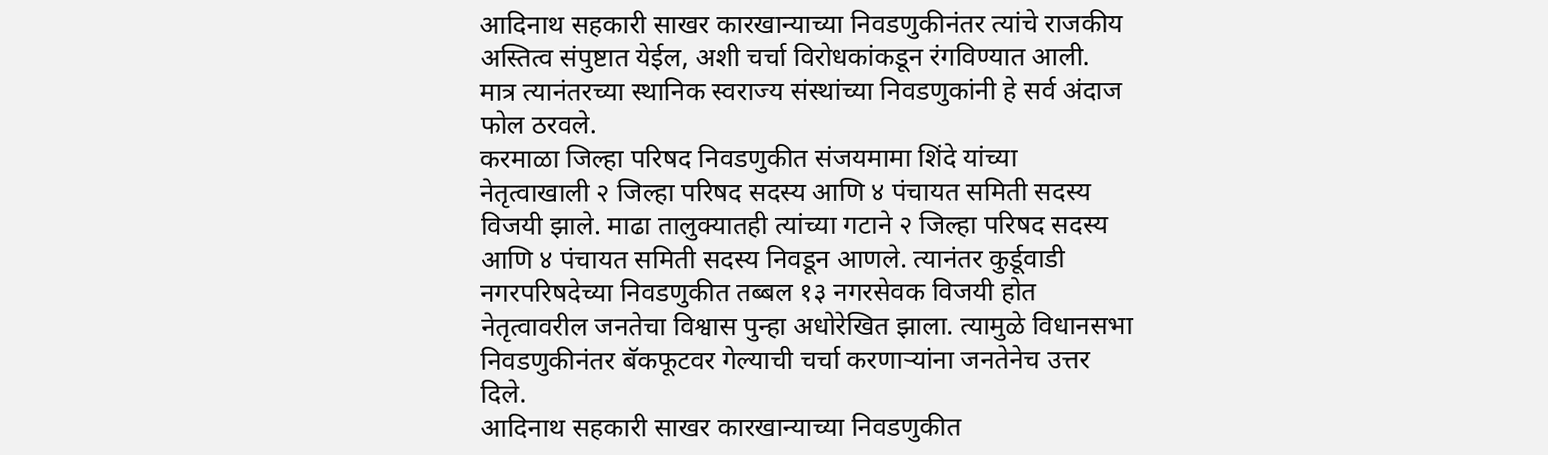आदिनाथ सहकारी साखर कारखान्याच्या निवडणुकीनंतर त्यांचे राजकीय अस्तित्व संपुष्टात येईल, अशी चर्चा विरोधकांकडून रंगविण्यात आली. मात्र त्यानंतरच्या स्थानिक स्वराज्य संस्थांच्या निवडणुकांनी हे सर्व अंदाज फोल ठरवले.
करमाळा जिल्हा परिषद निवडणुकीत संजयमामा शिंदे यांच्या नेतृत्वाखाली २ जिल्हा परिषद सदस्य आणि ४ पंचायत समिती सदस्य विजयी झाले. माढा तालुक्यातही त्यांच्या गटाने २ जिल्हा परिषद सदस्य आणि ४ पंचायत समिती सदस्य निवडून आणले. त्यानंतर कुर्डूवाडी नगरपरिषदेच्या निवडणुकीत तब्बल १३ नगरसेवक विजयी होत नेतृत्वावरील जनतेचा विश्वास पुन्हा अधोरेखित झाला. त्यामुळे विधानसभा निवडणुकीनंतर बॅकफूटवर गेल्याची चर्चा करणाऱ्यांना जनतेनेच उत्तर दिले.
आदिनाथ सहकारी साखर कारखान्याच्या निवडणुकीत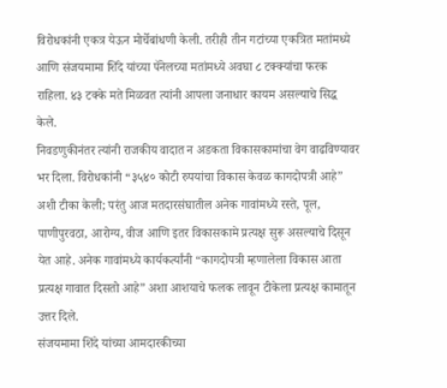विरोधकांनी एकत्र येऊन मोर्चेबांधणी केली. तरीही तीन गटांच्या एकत्रित मतांमध्ये आणि संजयमामा शिंदे यांच्या पॅनेलच्या मतांमध्ये अवघा ८ टक्क्यांचा फरक राहिला. ४३ टक्के मते मिळवत त्यांनी आपला जनाधार कायम असल्याचे सिद्ध केले.
निवडणुकीनंतर त्यांनी राजकीय वादात न अडकता विकासकामांचा वेग वाढविण्यावर भर दिला. विरोधकांनी “३५४० कोटी रुपयांचा विकास केवळ कागदोपत्री आहे” अशी टीका केली; परंतु आज मतदारसंघातील अनेक गावांमध्ये रस्ते, पूल, पाणीपुरवठा, आरोग्य, वीज आणि इतर विकासकामे प्रत्यक्ष सुरू असल्याचे दिसून येत आहे. अनेक गावांमध्ये कार्यकर्त्यांनी “कागदोपत्री म्हणालेला विकास आता प्रत्यक्ष गावात दिसतो आहे” अशा आशयाचे फलक लावून टीकेला प्रत्यक्ष कामातून उत्तर दिले.
संजयमामा शिंदे यांच्या आमदारकीच्या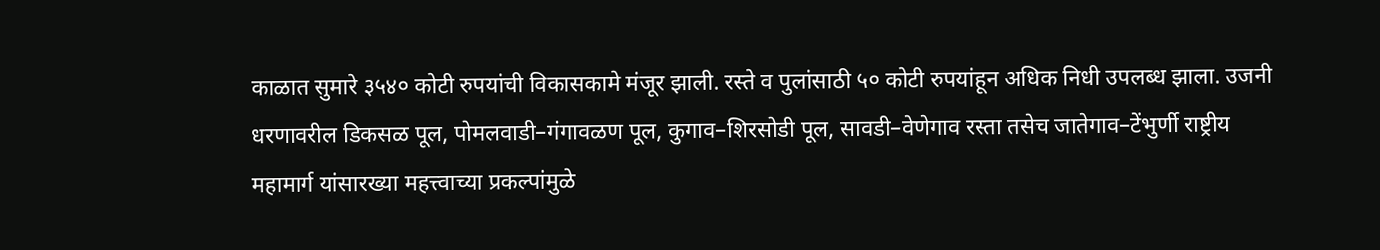काळात सुमारे ३५४० कोटी रुपयांची विकासकामे मंजूर झाली. रस्ते व पुलांसाठी ५० कोटी रुपयांहून अधिक निधी उपलब्ध झाला. उजनी धरणावरील डिकसळ पूल, पोमलवाडी–गंगावळण पूल, कुगाव–शिरसोडी पूल, सावडी–वेणेगाव रस्ता तसेच जातेगाव–टेंभुर्णी राष्ट्रीय महामार्ग यांसारख्या महत्त्वाच्या प्रकल्पांमुळे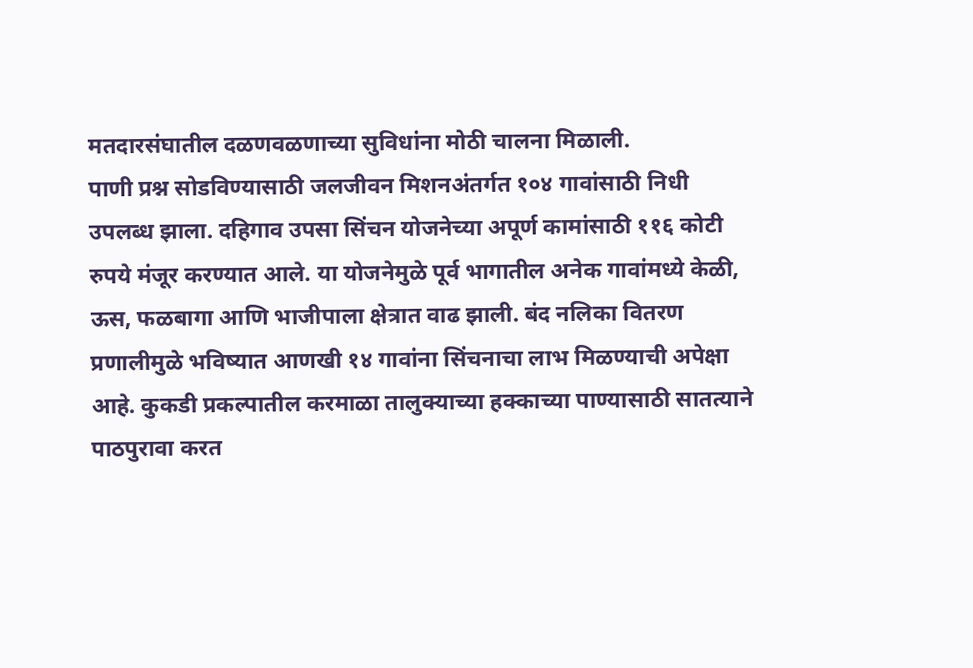मतदारसंघातील दळणवळणाच्या सुविधांना मोठी चालना मिळाली.
पाणी प्रश्न सोडविण्यासाठी जलजीवन मिशनअंतर्गत १०४ गावांसाठी निधी उपलब्ध झाला. दहिगाव उपसा सिंचन योजनेच्या अपूर्ण कामांसाठी ११६ कोटी रुपये मंजूर करण्यात आले. या योजनेमुळे पूर्व भागातील अनेक गावांमध्ये केळी, ऊस, फळबागा आणि भाजीपाला क्षेत्रात वाढ झाली. बंद नलिका वितरण प्रणालीमुळे भविष्यात आणखी १४ गावांना सिंचनाचा लाभ मिळण्याची अपेक्षा आहे. कुकडी प्रकल्पातील करमाळा तालुक्याच्या हक्काच्या पाण्यासाठी सातत्याने पाठपुरावा करत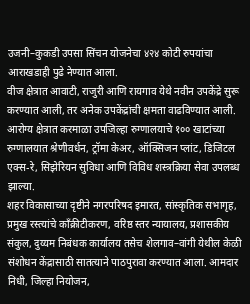उजनी–कुकडी उपसा सिंचन योजनेचा ४२४ कोटी रुपयांचा आराखडाही पुढे नेण्यात आला.
वीज क्षेत्रात आवाटी, राजुरी आणि रायगाव येथे नवीन उपकेंद्रे सुरू करण्यात आली, तर अनेक उपकेंद्रांची क्षमता वाढविण्यात आली. आरोग्य क्षेत्रात करमाळा उपजिल्हा रुग्णालयाचे १०० खाटांच्या रुग्णालयात श्रेणीवर्धन, ट्रॉमा केअर, ऑक्सिजन प्लांट, डिजिटल एक्स-रे, सिझेरियन सुविधा आणि विविध शस्त्रक्रिया सेवा उपलब्ध झाल्या.
शहर विकासाच्या दृष्टीने नगरपरिषद इमारत, सांस्कृतिक सभागृह, प्रमुख रस्त्यांचे काँक्रीटीकरण, वरिष्ठ स्तर न्यायालय, प्रशासकीय संकुल, दुय्यम निबंधक कार्यालय तसेच शेलगाव–वांगी येथील केळी संशोधन केंद्रासाठी सातत्याने पाठपुरावा करण्यात आला. आमदार निधी, जिल्हा नियोजन,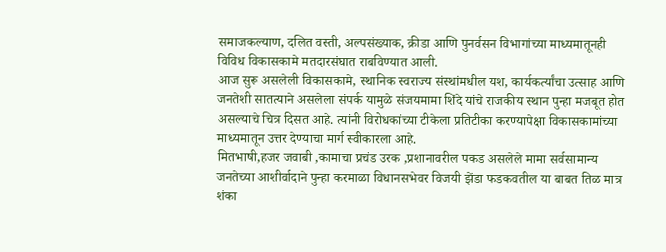समाजकल्याण, दलित वस्ती, अल्पसंख्याक, क्रीडा आणि पुनर्वसन विभागांच्या माध्यमातूनही विविध विकासकामे मतदारसंघात राबविण्यात आली.
आज सुरू असलेली विकासकामे, स्थानिक स्वराज्य संस्थांमधील यश, कार्यकर्त्यांचा उत्साह आणि जनतेशी सातत्याने असलेला संपर्क यामुळे संजयमामा शिंदे यांचे राजकीय स्थान पुन्हा मजबूत होत असल्याचे चित्र दिसत आहे. त्यांनी विरोधकांच्या टीकेला प्रतिटीका करण्यापेक्षा विकासकामांच्या माध्यमातून उत्तर देण्याचा मार्ग स्वीकारला आहे.
मितभाषी,हजर जवाबी ,कामाचा प्रचंड उरक ,प्रशानावरील पकड असलेले मामा सर्वसामान्य जनतेच्या आशीर्वादाने पुन्हा करमाळा विधानसभेवर विजयी झेंडा फडकवतील या बाबत तिळ मात्र शंका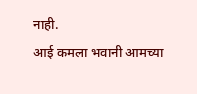नाही.
आई कमला भवानी आमच्या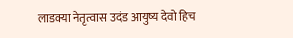लाडक्या नेतृत्वास उदंड आयुष्य देवो हिच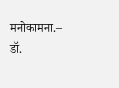मनोकामना.– डॉ.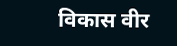विकास वीर